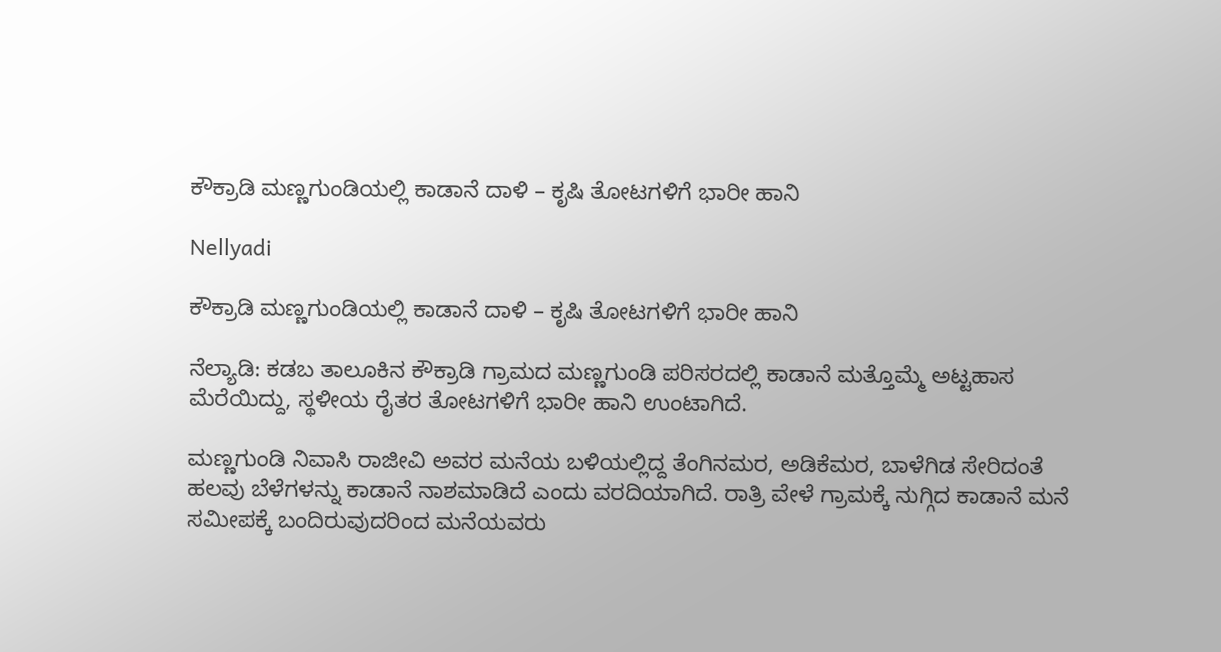ಕೌಕ್ರಾಡಿ ಮಣ್ಣಗುಂಡಿಯಲ್ಲಿ ಕಾಡಾನೆ ದಾಳಿ – ಕೃಷಿ ತೋಟಗಳಿಗೆ ಭಾರೀ ಹಾನಿ

Nellyadi

ಕೌಕ್ರಾಡಿ ಮಣ್ಣಗುಂಡಿಯಲ್ಲಿ ಕಾಡಾನೆ ದಾಳಿ – ಕೃಷಿ ತೋಟಗಳಿಗೆ ಭಾರೀ ಹಾನಿ

ನೆಲ್ಯಾಡಿ: ಕಡಬ ತಾಲೂಕಿನ ಕೌಕ್ರಾಡಿ ಗ್ರಾಮದ ಮಣ್ಣಗುಂಡಿ ಪರಿಸರದಲ್ಲಿ ಕಾಡಾನೆ ಮತ್ತೊಮ್ಮೆ ಅಟ್ಟಹಾಸ ಮೆರೆಯಿದ್ದು, ಸ್ಥಳೀಯ ರೈತರ ತೋಟಗಳಿಗೆ ಭಾರೀ ಹಾನಿ ಉಂಟಾಗಿದೆ.

ಮಣ್ಣಗುಂಡಿ ನಿವಾಸಿ ರಾಜೀವಿ ಅವರ ಮನೆಯ ಬಳಿಯಲ್ಲಿದ್ದ ತೆಂಗಿನಮರ, ಅಡಿಕೆಮರ, ಬಾಳೆಗಿಡ ಸೇರಿದಂತೆ ಹಲವು ಬೆಳೆಗಳನ್ನು ಕಾಡಾನೆ ನಾಶಮಾಡಿದೆ ಎಂದು ವರದಿಯಾಗಿದೆ. ರಾತ್ರಿ ವೇಳೆ ಗ್ರಾಮಕ್ಕೆ ನುಗ್ಗಿದ ಕಾಡಾನೆ ಮನೆ ಸಮೀಪಕ್ಕೆ ಬಂದಿರುವುದರಿಂದ ಮನೆಯವರು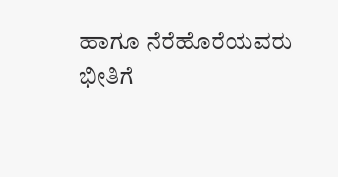ಹಾಗೂ ನೆರೆಹೊರೆಯವರು ಭೀತಿಗೆ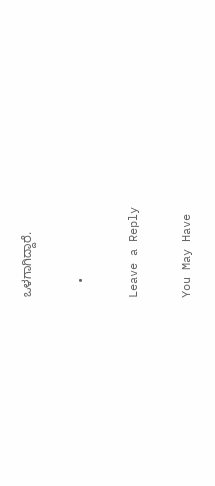ಒಳಗಾಗಿದ್ದಾರೆ.

  •

Leave a Reply

You May Have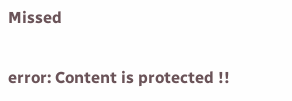Missed

error: Content is protected !!